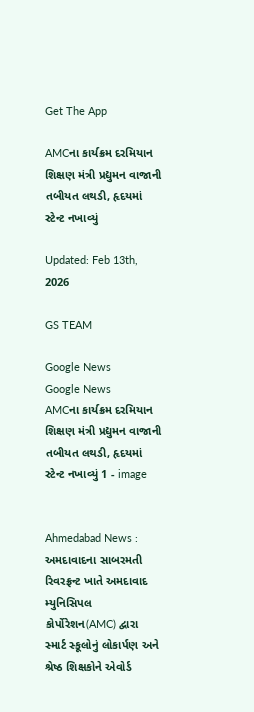Get The App

AMCના કાર્યક્રમ દરમિયાન શિક્ષણ મંત્રી પ્રદ્યુમન વાજાની તબીયત લથડી, હૃદયમાં સ્ટેન્ટ નખાવ્યું

Updated: Feb 13th, 2026

GS TEAM

Google News
Google News
AMCના કાર્યક્રમ દરમિયાન શિક્ષણ મંત્રી પ્રદ્યુમન વાજાની તબીયત લથડી, હૃદયમાં સ્ટેન્ટ નખાવ્યું 1 - image


Ahmedabad News : અમદાવાદના સાબરમતી રિવરફ્રન્ટ ખાતે અમદાવાદ મ્યુનિસિપલ કોર્પોરેશન(AMC) દ્વારા સ્માર્ટ સ્કૂલોનું લોકાર્પણ અને શ્રેષ્ઠ શિક્ષકોને એવોર્ડ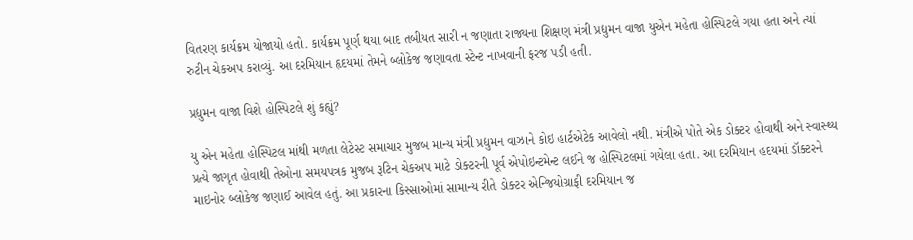વિતરણ કાર્યક્રમ યોજાયો હતો. કાર્યક્રમ પૂર્ણ થયા બાદ તબીયત સારી ન જણાતા રાજ્યના શિક્ષણ મંત્રી પ્રદ્યુમન વાજા યુએન મહેતા હોસ્પિટલે ગયા હતા અને ત્યાં રુટીન ચેકઅપ કરાવ્યું. આ દરમિયાન હૃદયમાં તેમને બ્લોકેજ જણાવતા સ્ટેન્ટ નાખવાની ફરજ પડી હતી.

પ્રદ્યુમન વાજા વિશે હોસ્પિટલે શું કહ્યું?

યુ એન મહેતા હોસ્પિટલ માંથી મળતા લેટેસ્ટ સમાચાર મુજબ માન્ય મંત્રી પ્રદ્યુમન વાઝાને કોઇ હાર્ટએટેક આવેલો નથી. મંત્રીએ પોતે એક ડોક્ટર હોવાથી અને સ્વાસ્થ્ય પ્રત્યે જાગૃત હોવાથી તેઓના સમયપત્રક મુજબ રૂટિન ચેકઅપ માટે ડોક્ટરની પૂર્વ એપોઇન્ટમેન્ટ લઈને જ હોસ્પિટલમાં ગયેલા હતા. આ દરમિયાન હદયમાં ડૉક્ટરને માઇનોર બ્લોકેજ જણાઈ આવેલ હતું. આ પ્રકારના કિસ્સાઓમાં સામાન્ય રીતે ડોક્ટર એન્જિયોગ્રાફી દરમિયાન જ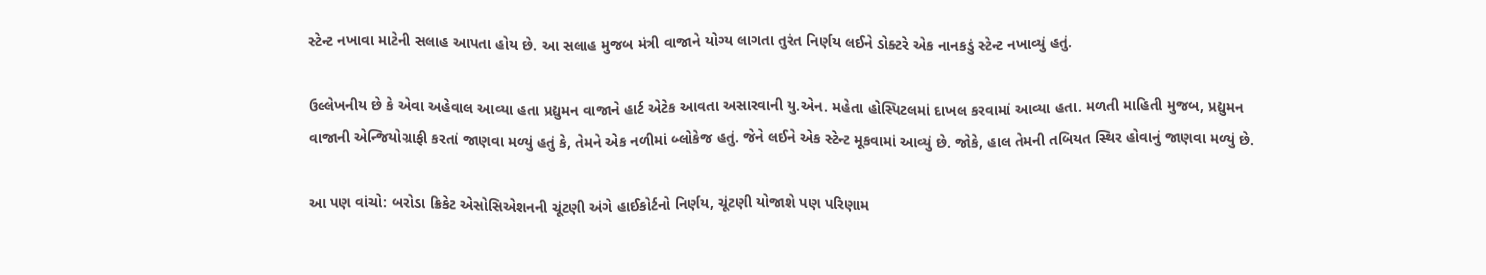સ્ટેન્ટ નખાવા માટેની સલાહ આપતા હોય છે. આ સલાહ મુજબ મંત્રી વાજાને યોગ્ય લાગતા તુરંત નિર્ણય લઈને ડોક્ટરે એક નાનકડું સ્ટેન્ટ નખાવ્યું હતું.

ઉલ્લેખનીય છે કે એવા અહેવાલ આવ્યા હતા પ્રદ્યુમન વાજાને હાર્ટ એટેક આવતા અસારવાની યુ.એન. મહેતા હોસ્પિટલમાં દાખલ કરવામાં આવ્યા હતા. મળતી માહિતી મુજબ, પ્રદ્યુમન વાજાની એન્જિયોગ્રાફી કરતાં જાણવા મળ્યું હતું કે, તેમને એક નળીમાં બ્લોકેજ હતું. જેને લઈને એક સ્ટેન્ટ મૂકવામાં આવ્યું છે. જોકે, હાલ તેમની તબિયત સ્થિર હોવાનું જાણવા મળ્યું છે.

આ પણ વાંચો: બરોડા ક્રિકેટ એસોસિએશનની ચૂંટણી અંગે હાઈકોર્ટનો નિર્ણય, ચૂંટણી યોજાશે પણ પરિણામ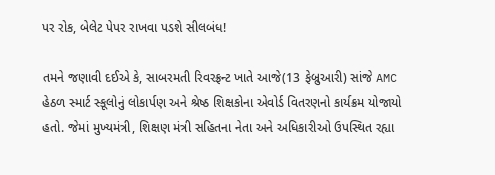પર રોક, બેલેટ પેપર રાખવા પડશે સીલબંધ!

તમને જણાવી દઈએ કે, સાબરમતી રિવરફ્રન્ટ ખાતે આજે(13 ફેબ્રુઆરી) સાંજે AMC  હેઠળ સ્માર્ટ સ્કૂલોનું લોકાર્પણ અને શ્રેષ્ઠ શિક્ષકોના એવોર્ડ વિતરણનો કાર્યક્રમ યોજાયો હતો. જેમાં મુખ્યમંત્રી, શિક્ષણ મંત્રી સહિતના નેતા અને અધિકારીઓ ઉપસ્થિત રહ્યા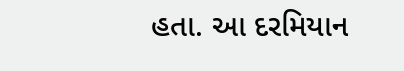હતા. આ દરમિયાન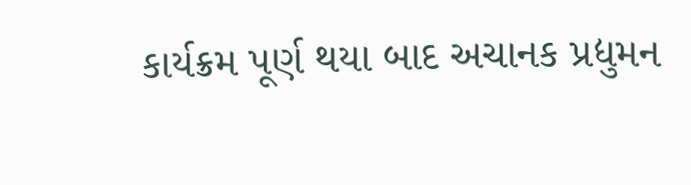કાર્યક્રમ પૂર્ણ થયા બાદ અચાનક પ્રદ્યુમન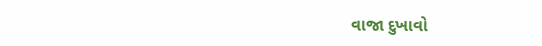વાજા દુખાવો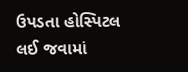ઉપડતા હોસ્પિટલ લઈ જવામાં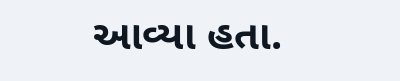આવ્યા હતા.